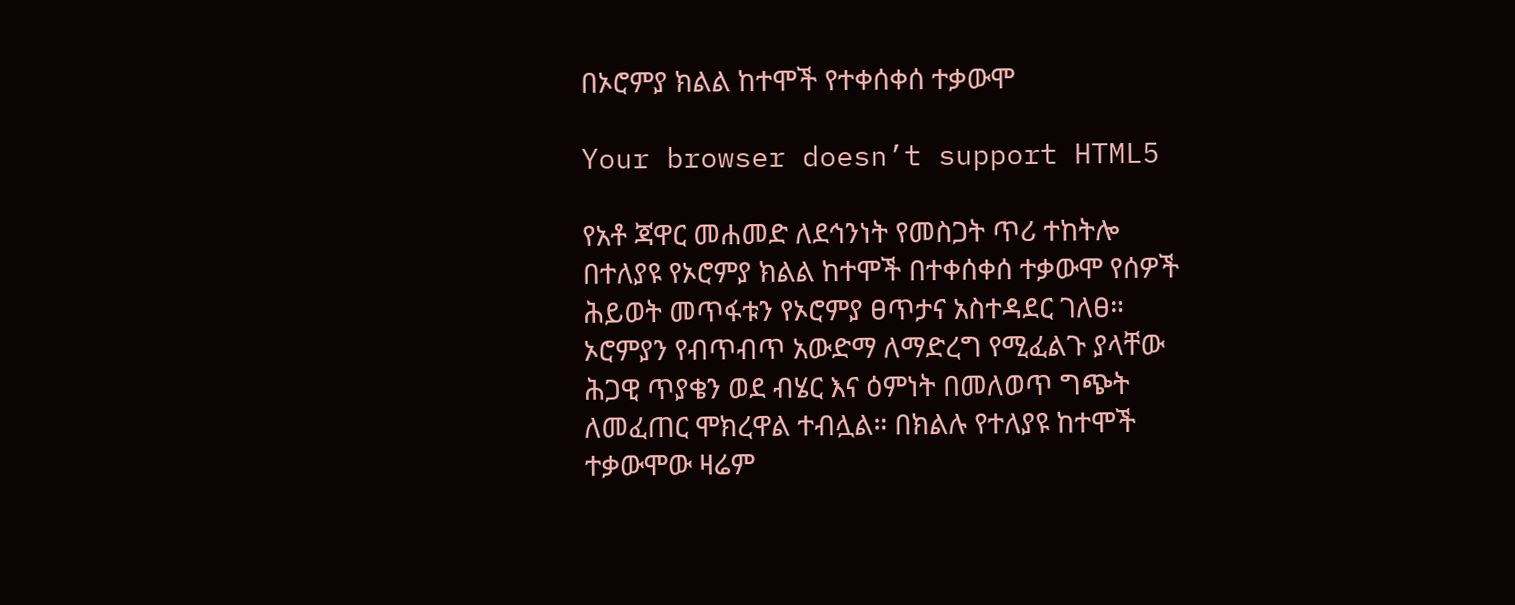በኦሮምያ ክልል ከተሞች የተቀሰቀሰ ተቃውሞ

Your browser doesn’t support HTML5

የአቶ ጃዋር መሐመድ ለደኅንነት የመስጋት ጥሪ ተከትሎ በተለያዩ የኦሮምያ ክልል ከተሞች በተቀሰቀሰ ተቃውሞ የሰዎች ሕይወት መጥፋቱን የኦሮምያ ፀጥታና አስተዳደር ገለፀ። ኦሮምያን የብጥብጥ አውድማ ለማድረግ የሚፈልጉ ያላቸው ሕጋዊ ጥያቄን ወደ ብሄር እና ዕምነት በመለወጥ ግጭት ለመፈጠር ሞክረዋል ተብሏል። በክልሉ የተለያዩ ከተሞች ተቃውሞው ዛሬም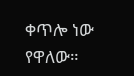ቀጥሎ ነው የዋለው።